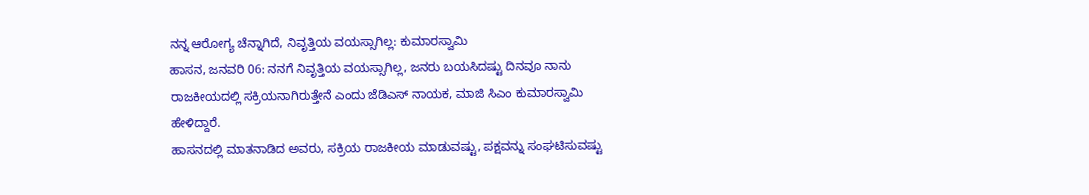ನನ್ನ ಆರೋಗ್ಯ ಚೆನ್ನಾಗಿದೆ, ನಿವೃತ್ತಿಯ ವಯಸ್ಸಾಗಿಲ್ಲ: ಕುಮಾರಸ್ವಾಮಿ
ಹಾಸನ, ಜನವರಿ 06: ನನಗೆ ನಿವೃತ್ತಿಯ ವಯಸ್ಸಾಗಿಲ್ಲ, ಜನರು ಬಯಸಿದಷ್ಟು ದಿನವೂ ನಾನು ರಾಜಕೀಯದಲ್ಲಿ ಸಕ್ರಿಯನಾಗಿರುತ್ತೇನೆ ಎಂದು ಜೆಡಿಎಸ್ ನಾಯಕ, ಮಾಜಿ ಸಿಎಂ ಕುಮಾರಸ್ವಾಮಿ ಹೇಳಿದ್ದಾರೆ.
ಹಾಸನದಲ್ಲಿ ಮಾತನಾಡಿದ ಅವರು, ಸಕ್ರಿಯ ರಾಜಕೀಯ ಮಾಡುವಷ್ಟು, ಪಕ್ಷವನ್ನು ಸಂಘಟಿಸುವಷ್ಟು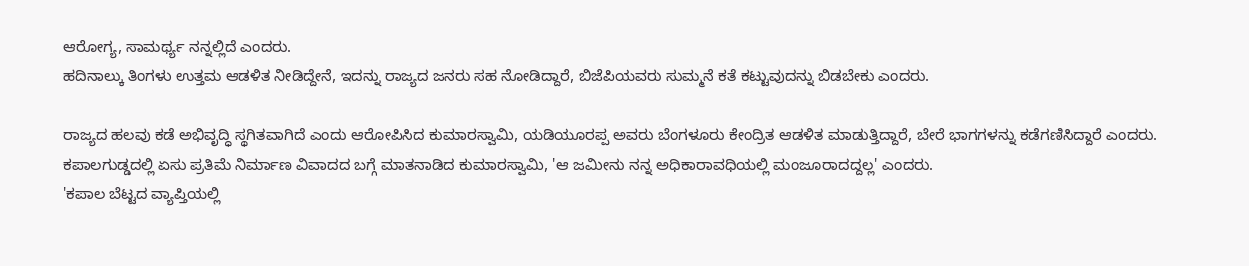ಆರೋಗ್ಯ, ಸಾಮರ್ಥ್ಯ ನನ್ನಲ್ಲಿದೆ ಎಂದರು.
ಹದಿನಾಲ್ಕು ತಿಂಗಳು ಉತ್ತಮ ಆಡಳಿತ ನೀಡಿದ್ದೇನೆ, ಇದನ್ನು ರಾಜ್ಯದ ಜನರು ಸಹ ನೋಡಿದ್ದಾರೆ, ಬಿಜೆಪಿಯವರು ಸುಮ್ಮನೆ ಕತೆ ಕಟ್ಟುವುದನ್ನು ಬಿಡಬೇಕು ಎಂದರು.

ರಾಜ್ಯದ ಹಲವು ಕಡೆ ಅಭಿವೃದ್ಧಿ ಸ್ಥಗಿತವಾಗಿದೆ ಎಂದು ಆರೋಪಿಸಿದ ಕುಮಾರಸ್ವಾಮಿ, ಯಡಿಯೂರಪ್ಪ ಅವರು ಬೆಂಗಳೂರು ಕೇಂದ್ರಿತ ಆಡಳಿತ ಮಾಡುತ್ತಿದ್ದಾರೆ, ಬೇರೆ ಭಾಗಗಳನ್ನು ಕಡೆಗಣಿಸಿದ್ದಾರೆ ಎಂದರು.
ಕಪಾಲಗುಡ್ಡದಲ್ಲಿ ಏಸು ಪ್ರತಿಮೆ ನಿರ್ಮಾಣ ವಿವಾದದ ಬಗ್ಗೆ ಮಾತನಾಡಿದ ಕುಮಾರಸ್ವಾಮಿ, 'ಆ ಜಮೀನು ನನ್ನ ಅಧಿಕಾರಾವಧಿಯಲ್ಲಿ ಮಂಜೂರಾದದ್ದಲ್ಲ' ಎಂದರು.
'ಕಪಾಲ ಬೆಟ್ಟದ ವ್ಯಾಪ್ತಿಯಲ್ಲಿ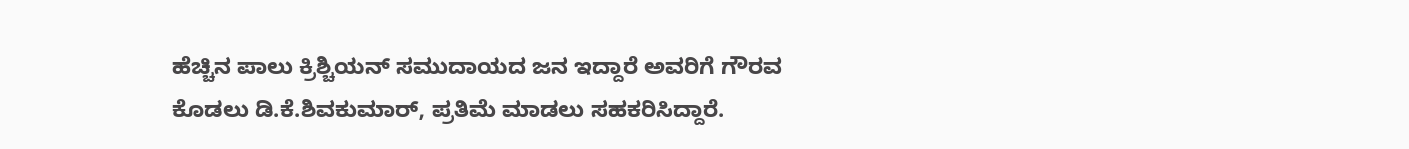ಹೆಚ್ಚಿನ ಪಾಲು ಕ್ರಿಶ್ಚಿಯನ್ ಸಮುದಾಯದ ಜನ ಇದ್ದಾರೆ ಅವರಿಗೆ ಗೌರವ ಕೊಡಲು ಡಿ.ಕೆ.ಶಿವಕುಮಾರ್, ಪ್ರತಿಮೆ ಮಾಡಲು ಸಹಕರಿಸಿದ್ದಾರೆ.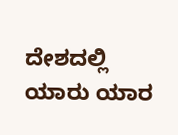ದೇಶದಲ್ಲಿ ಯಾರು ಯಾರ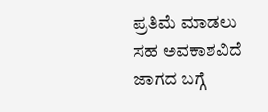ಪ್ರತಿಮೆ ಮಾಡಲು ಸಹ ಅವಕಾಶವಿದೆ ಜಾಗದ ಬಗ್ಗೆ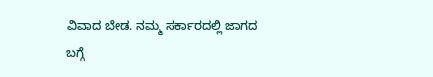ವಿವಾದ ಬೇಡ. ನಮ್ಮ ಸರ್ಕಾರದಲ್ಲಿ ಜಾಗದ ಬಗ್ಗೆ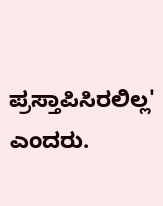ಪ್ರಸ್ತಾಪಿಸಿರಲಿಲ್ಲ' ಎಂದರು.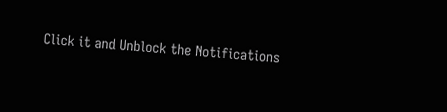Click it and Unblock the Notifications